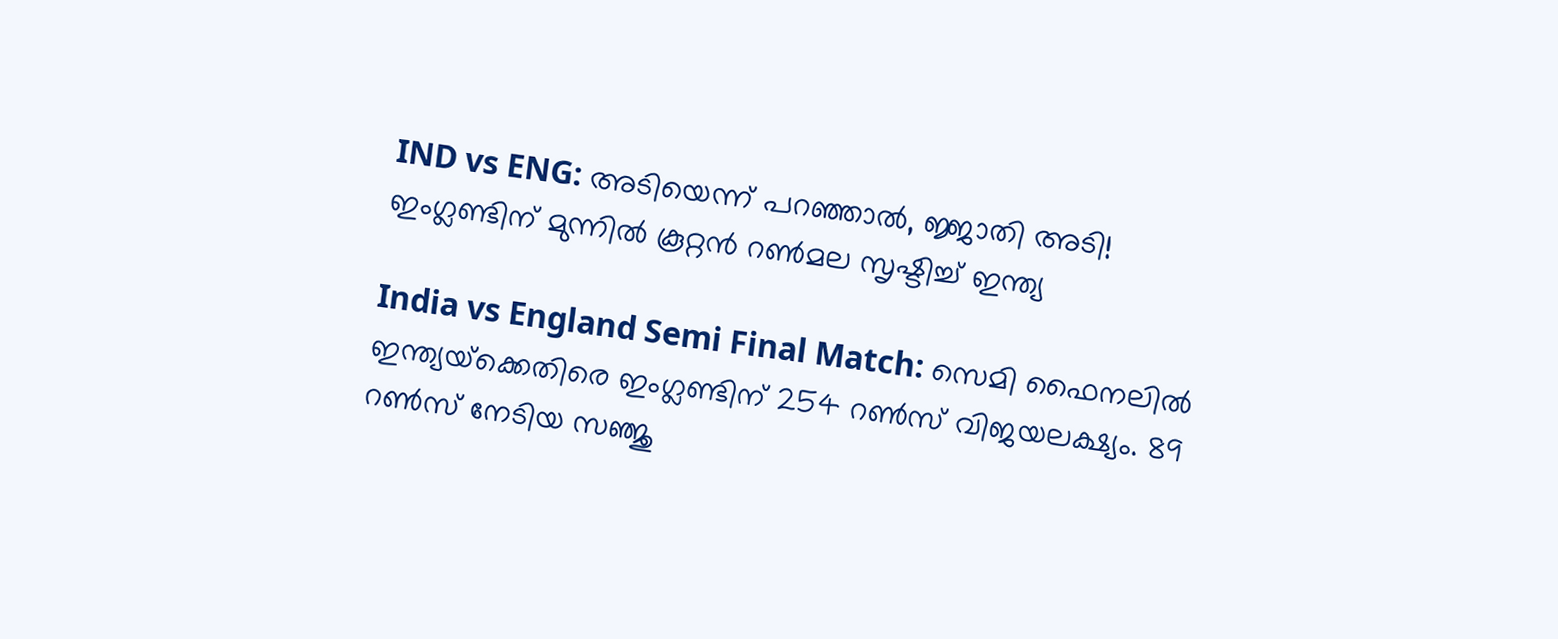IND vs ENG: അടിയെന്ന് പറഞ്ഞാല്‍, ജ്ജാതി അടി! ഇംഗ്ലണ്ടിന് മുന്നില്‍ കൂറ്റന്‍ റണ്‍മല സൃഷ്ടിച്ച് ഇന്ത്യ

India vs England Semi Final Match: സെമി ഫൈനലില്‍ ഇന്ത്യയ്‌ക്കെതിരെ ഇംഗ്ലണ്ടിന് 254 റണ്‍സ് വിജയലക്ഷ്യം. 89 റണ്‍സ് നേടിയ സഞ്ജു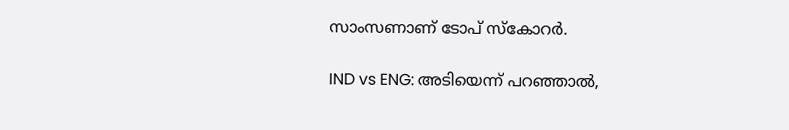സാംസണാണ് ടോപ് സ്‌കോറര്‍.

IND vs ENG: അടിയെന്ന് പറഞ്ഞാല്‍,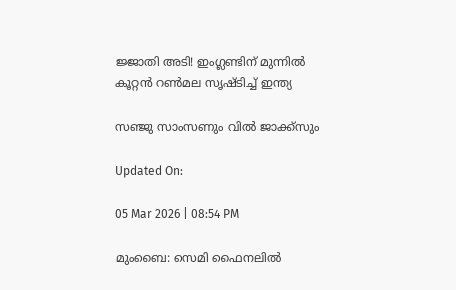ജ്ജാതി അടി! ഇംഗ്ലണ്ടിന് മുന്നില്‍ കൂറ്റന്‍ റണ്‍മല സൃഷ്ടിച്ച് ഇന്ത്യ

സഞ്ജു സാംസണും വില്‍ ജാക്ക്‌സും

Updated On:

05 Mar 2026 | 08:54 PM

മുംബൈ: സെമി ഫൈനലില്‍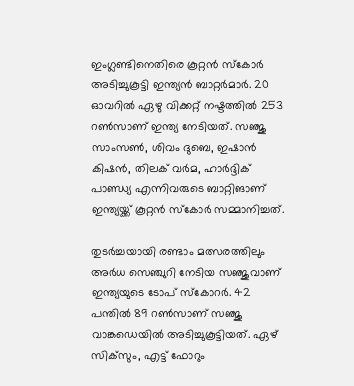ഇംഗ്ലണ്ടിനെതിരെ കൂറ്റന്‍ സ്‌കോര്‍ അടിച്ചുകൂട്ടി ഇന്ത്യന്‍ ബാറ്റര്‍മാര്‍. 20 ഓവറില്‍ ഏഴു വിക്കറ്റ് നഷ്ടത്തില്‍ 253 റണ്‍സാണ് ഇന്ത്യ നേടിയത്. സഞ്ജു സാംസണ്‍, ശിവം ദുബെ, ഇഷാന്‍ കിഷന്‍, തിലക് വര്‍മ, ഹാര്‍ദ്ദിക് പാണ്ഡ്യ എന്നിവരുടെ ബാറ്റിങാണ് ഇന്ത്യയ്ക്ക് കൂറ്റന്‍ സ്‌കോര്‍ സമ്മാനിച്ചത്.

തുടര്‍ച്ചയായി രണ്ടാം മത്സരത്തിലും അര്‍ധ സെഞ്ചുറി നേടിയ സഞ്ജുവാണ് ഇന്ത്യയുടെ ടോപ് സ്‌കോറര്‍. 42 പന്തില്‍ 89 റണ്‍സാണ് സഞ്ജു വാങ്കഡെയില്‍ അടിച്ചുകൂട്ടിയത്. ഏഴ് സിക്‌സും, എട്ട് ഫോറും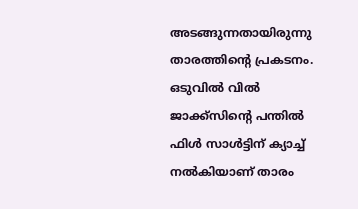അടങ്ങുന്നതായിരുന്നു താരത്തിന്റെ പ്രകടനം. ഒടുവില്‍ വില്‍ ജാക്ക്‌സിന്റെ പന്തില്‍ ഫിള്‍ സാള്‍ട്ടിന് ക്യാച്ച് നല്‍കിയാണ് താരം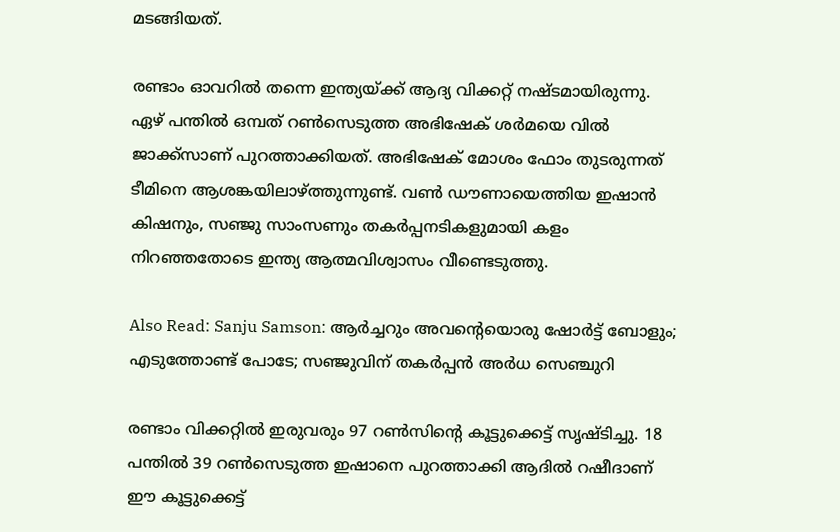മടങ്ങിയത്.

രണ്ടാം ഓവറില്‍ തന്നെ ഇന്ത്യയ്ക്ക് ആദ്യ വിക്കറ്റ് നഷ്ടമായിരുന്നു. ഏഴ് പന്തില്‍ ഒമ്പത് റണ്‍സെടുത്ത അഭിഷേക് ശര്‍മയെ വില്‍ ജാക്ക്‌സാണ് പുറത്താക്കിയത്. അഭിഷേക് മോശം ഫോം തുടരുന്നത് ടീമിനെ ആശങ്കയിലാഴ്ത്തുന്നുണ്ട്. വണ്‍ ഡൗണായെത്തിയ ഇഷാന്‍ കിഷനും, സഞ്ജു സാംസണും തകര്‍പ്പനടികളുമായി കളം നിറഞ്ഞതോടെ ഇന്ത്യ ആത്മവിശ്വാസം വീണ്ടെടുത്തു.

Also Read: Sanju Samson: ആര്‍ച്ചറും അവന്റെയൊരു ഷോര്‍ട്ട് ബോളും; എടുത്തോണ്ട് പോടേ; സഞ്ജുവിന് തകര്‍പ്പന്‍ അര്‍ധ സെഞ്ചുറി

രണ്ടാം വിക്കറ്റില്‍ ഇരുവരും 97 റണ്‍സിന്റെ കൂട്ടുക്കെട്ട് സൃഷ്ടിച്ചു. 18 പന്തില്‍ 39 റണ്‍സെടുത്ത ഇഷാനെ പുറത്താക്കി ആദില്‍ റഷീദാണ് ഈ കൂട്ടുക്കെട്ട്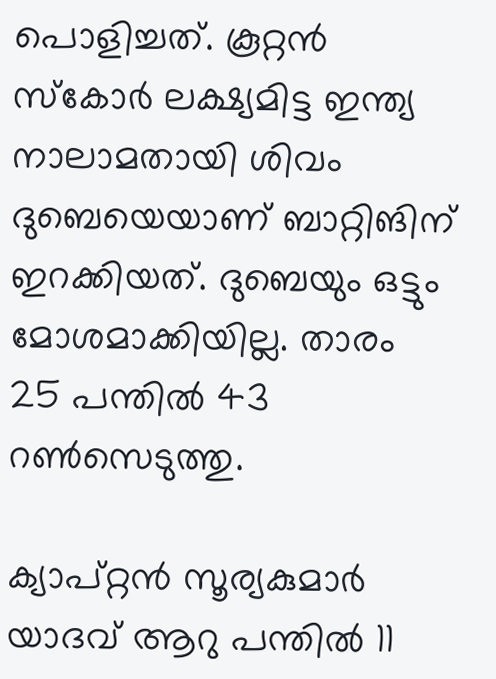പൊളിച്ചത്. കൂറ്റന്‍ സ്‌കോര്‍ ലക്ഷ്യമിട്ട ഇന്ത്യ നാലാമതായി ശിവം ദുബെയെയാണ് ബാറ്റിങിന് ഇറക്കിയത്. ദുബെയും ഒട്ടും മോശമാക്കിയില്ല. താരം 25 പന്തില്‍ 43 റണ്‍സെടുത്തു.

ക്യാപ്റ്റന്‍ സൂര്യകുമാര്‍ യാദവ് ആറു പന്തില്‍ 11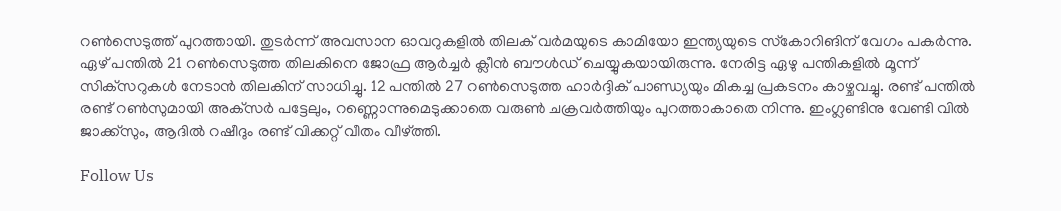റണ്‍സെടുത്ത് പുറത്തായി. തുടര്‍ന്ന് അവസാന ഓവറുകളില്‍ തിലക് വര്‍മയുടെ കാമിയോ ഇന്ത്യയുടെ സ്‌കോറിങിന് വേഗം പകര്‍ന്നു. ഏഴ് പന്തില്‍ 21 റണ്‍സെടുത്ത തിലകിനെ ജോഫ്ര ആര്‍ച്ചര്‍ ക്ലീന്‍ ബൗള്‍ഡ് ചെയ്യുകയായിരുന്നു. നേരിട്ട ഏഴു പന്തികളില്‍ മൂന്ന് സിക്‌സറുകള്‍ നേടാന്‍ തിലകിന് സാധിച്ചു. 12 പന്തില്‍ 27 റണ്‍സെടുത്ത ഹാര്‍ദ്ദിക് പാണ്ഡ്യയും മികച്ച പ്രകടനം കാഴ്ചവച്ചു. രണ്ട് പന്തില്‍ രണ്ട് റണ്‍സുമായി അക്‌സര്‍ പട്ടേലും, റണ്ണൊന്നുമെടുക്കാതെ വരുണ്‍ ചക്രവര്‍ത്തിയും പുറത്താകാതെ നിന്നു. ഇംഗ്ലണ്ടിനു വേണ്ടി വില്‍ ജാക്ക്‌സും, ആദില്‍ റഷീദും രണ്ട് വിക്കറ്റ് വീതം വീഴ്ത്തി.

Follow Us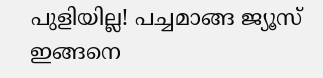പുളിയില്ല! പച്ചമാങ്ങ ജ്യൂസ് ഇങ്ങനെ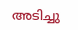അടിച്ചു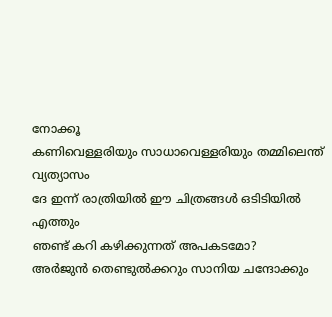നോക്കൂ
കണിവെള്ളരിയും സാധാവെള്ളരിയും തമ്മിലെന്ത് വ്യത്യാസം
ദേ ഇന്ന് രാത്രിയിൽ ഈ ചിത്രങ്ങൾ ഒടിടിയിൽ എത്തും
ഞണ്ട് കറി കഴിക്കുന്നത് അപകടമോ?
അർജുൻ തെണ്ടുൽക്കറും സാനിയ ചന്ദോക്കും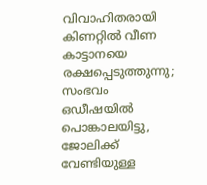വിവാഹിതരായി
കിണറ്റില്‍ വീണ കാട്ടാനയെ രക്ഷപ്പെടുത്തുന്നു; സംഭവം ഒഡീഷയില്‍
പൊങ്കാലയിട്ടു, ജോലിക്ക് വേണ്ടിയുള്ള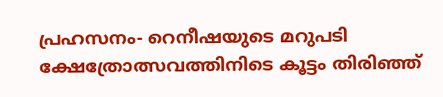പ്രഹസനം- റെനീഷയുടെ മറുപടി
ക്ഷേത്രോത്സവത്തിനിടെ കൂട്ടം തിരിഞ്ഞ്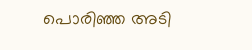പൊരിഞ്ഞ അടി